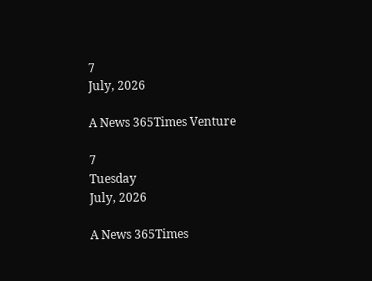7
July, 2026

A News 365Times Venture

7
Tuesday
July, 2026

A News 365Times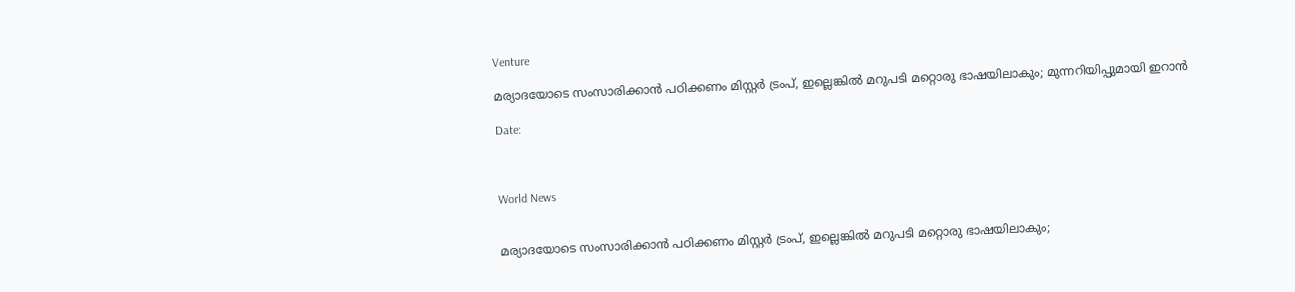Venture

മര്യാദയോടെ സംസാരിക്കാന്‍ പഠിക്കണം മിസ്റ്റര്‍ ട്രംപ്, ഇല്ലെങ്കില്‍ മറുപടി മറ്റൊരു ഭാഷയിലാകും; മുന്നറിയിപ്പുമായി ഇറാന്‍

Date:



World News


മര്യാദയോടെ സംസാരിക്കാന്‍ പഠിക്കണം മിസ്റ്റര്‍ ട്രംപ്, ഇല്ലെങ്കില്‍ മറുപടി മറ്റൊരു ഭാഷയിലാകും;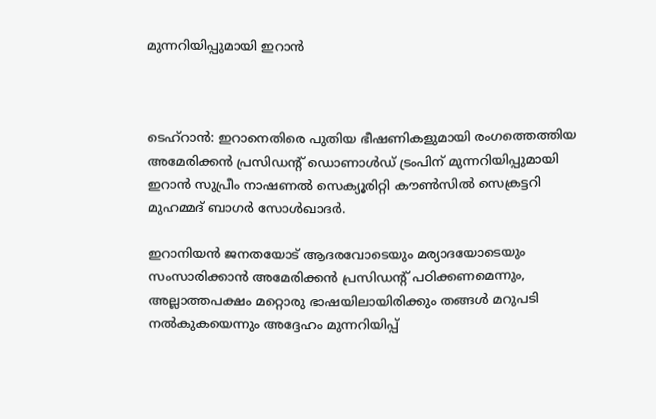മുന്നറിയിപ്പുമായി ഇറാന്‍



ടെഹ്റാന്‍: ഇറാനെതിരെ പുതിയ ഭീഷണികളുമായി രംഗത്തെത്തിയ അമേരിക്കന്‍ പ്രസിഡന്റ് ഡൊണാള്‍ഡ് ട്രംപിന് മുന്നറിയിപ്പുമായി ഇറാന്‍ സുപ്രീം നാഷണല്‍ സെക്യൂരിറ്റി കൗണ്‍സില്‍ സെക്രട്ടറി മുഹമ്മദ് ബാഗര്‍ സോള്‍ഖാദര്‍.

ഇറാനിയന്‍ ജനതയോട് ആദരവോടെയും മര്യാദയോടെയും സംസാരിക്കാന്‍ അമേരിക്കന്‍ പ്രസിഡന്റ് പഠിക്കണമെന്നും, അല്ലാത്തപക്ഷം മറ്റൊരു ഭാഷയിലായിരിക്കും തങ്ങള്‍ മറുപടി നല്‍കുകയെന്നും അദ്ദേഹം മുന്നറിയിപ്പ്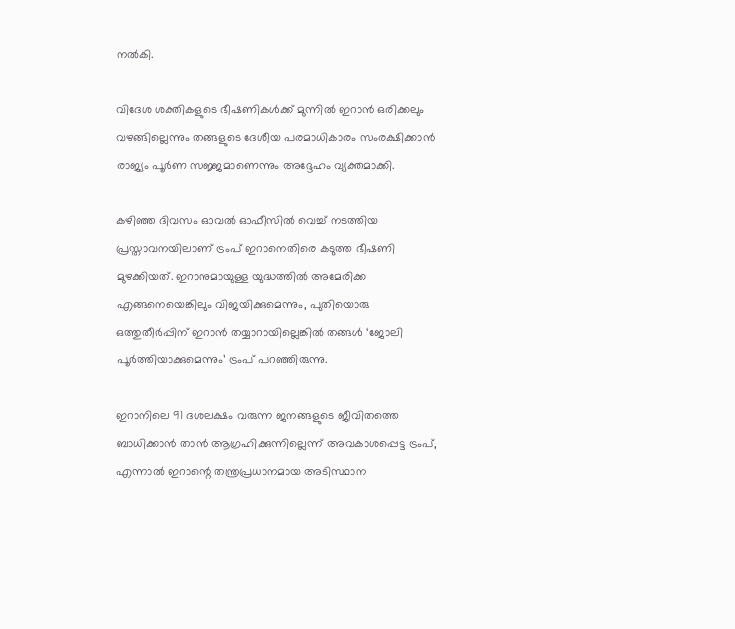നല്‍കി.

വിദേശ ശക്തികളുടെ ഭീഷണികള്‍ക്ക് മുന്നില്‍ ഇറാന്‍ ഒരിക്കലും വഴങ്ങില്ലെന്നും തങ്ങളുടെ ദേശീയ പരമാധികാരം സംരക്ഷിക്കാന്‍ രാജ്യം പൂര്‍ണ സജ്ജമാണെന്നും അദ്ദേഹം വ്യക്തമാക്കി.

കഴിഞ്ഞ ദിവസം ഓവല്‍ ഓഫീസില്‍ വെച്ച് നടത്തിയ പ്രസ്താവനയിലാണ് ട്രംപ് ഇറാനെതിരെ കടുത്ത ഭീഷണി മുഴക്കിയത്. ഇറാനുമായുള്ള യുദ്ധത്തില്‍ അമേരിക്ക എങ്ങനെയെങ്കിലും വിജയിക്കുമെന്നും, പുതിയൊരു ഒത്തുതീര്‍പ്പിന് ഇറാന്‍ തയ്യാറായില്ലെങ്കില്‍ തങ്ങള്‍ ‘ജോലി പൂര്‍ത്തിയാക്കുമെന്നും’ ട്രംപ് പറഞ്ഞിരുന്നു.

ഇറാനിലെ 91 ദശലക്ഷം വരുന്ന ജനങ്ങളുടെ ജീവിതത്തെ ബാധിക്കാന്‍ താന്‍ ആഗ്രഹിക്കുന്നില്ലെന്ന് അവകാശപ്പെട്ട ട്രംപ്, എന്നാല്‍ ഇറാന്റെ തന്ത്രപ്രധാനമായ അടിസ്ഥാന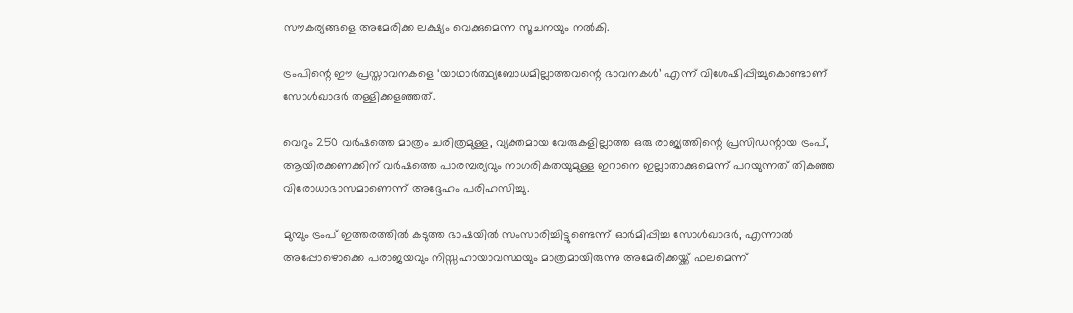സൗകര്യങ്ങളെ അമേരിക്ക ലക്ഷ്യം വെക്കുമെന്ന സൂചനയും നല്‍കി.

ട്രംപിന്റെ ഈ പ്രസ്താവനകളെ ‘യാഥാര്‍ത്ഥ്യബോധമില്ലാത്തവന്റെ ഭാവനകള്‍’ എന്ന് വിശേഷിപ്പിച്ചുകൊണ്ടാണ് സോള്‍ഖാദര്‍ തള്ളിക്കളഞ്ഞത്.

വെറും 250 വര്‍ഷത്തെ മാത്രം ചരിത്രമുള്ള, വ്യക്തമായ വേരുകളില്ലാത്ത ഒരു രാജ്യത്തിന്റെ പ്രസിഡന്റായ ട്രംപ്, ആയിരക്കണക്കിന് വര്‍ഷത്തെ പാരമ്പര്യവും നാഗരികതയുമുള്ള ഇറാനെ ഇല്ലാതാക്കുമെന്ന് പറയുന്നത് തികഞ്ഞ വിരോധാഭാസമാണെന്ന് അദ്ദേഹം പരിഹസിച്ചു.

മുമ്പും ട്രംപ് ഇത്തരത്തില്‍ കടുത്ത ഭാഷയില്‍ സംസാരിച്ചിട്ടുണ്ടെന്ന് ഓര്‍മിപ്പിച്ച സോള്‍ഖാദര്‍, എന്നാല്‍ അപ്പോഴൊക്കെ പരാജയവും നിസ്സഹായാവസ്ഥയും മാത്രമായിരുന്നു അമേരിക്കയ്ക്ക് ഫലമെന്ന്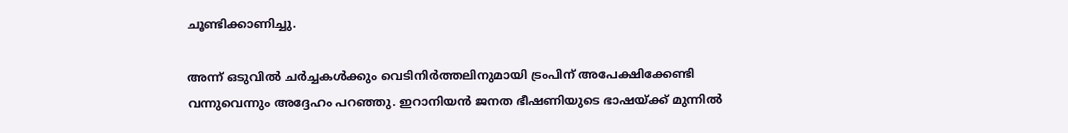ചൂണ്ടിക്കാണിച്ചു.

അന്ന് ഒടുവില്‍ ചര്‍ച്ചകള്‍ക്കും വെടിനിര്‍ത്തലിനുമായി ട്രംപിന് അപേക്ഷിക്കേണ്ടി വന്നുവെന്നും അദ്ദേഹം പറഞ്ഞു. ഇറാനിയന്‍ ജനത ഭീഷണിയുടെ ഭാഷയ്ക്ക് മുന്നില്‍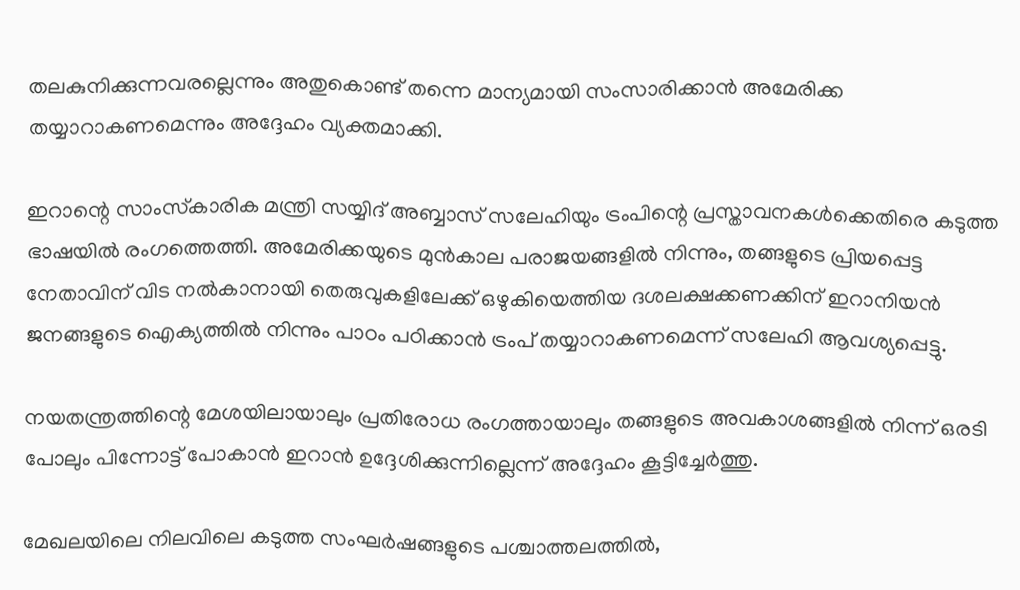തലകുനിക്കുന്നവരല്ലെന്നും അതുകൊണ്ട് തന്നെ മാന്യമായി സംസാരിക്കാന്‍ അമേരിക്ക തയ്യാറാകണമെന്നും അദ്ദേഹം വ്യക്തമാക്കി.

ഇറാന്റെ സാംസ്‌കാരിക മന്ത്രി സയ്യിദ് അബ്ബാസ് സലേഹിയും ട്രംപിന്റെ പ്രസ്താവനകള്‍ക്കെതിരെ കടുത്ത ഭാഷയില്‍ രംഗത്തെത്തി. അമേരിക്കയുടെ മുന്‍കാല പരാജയങ്ങളില്‍ നിന്നും, തങ്ങളുടെ പ്രിയപ്പെട്ട നേതാവിന് വിട നല്‍കാനായി തെരുവുകളിലേക്ക് ഒഴുകിയെത്തിയ ദശലക്ഷക്കണക്കിന് ഇറാനിയന്‍ ജനങ്ങളുടെ ഐക്യത്തില്‍ നിന്നും പാഠം പഠിക്കാന്‍ ട്രംപ് തയ്യാറാകണമെന്ന് സലേഹി ആവശ്യപ്പെട്ടു.

നയതന്ത്രത്തിന്റെ മേശയിലായാലും പ്രതിരോധ രംഗത്തായാലും തങ്ങളുടെ അവകാശങ്ങളില്‍ നിന്ന് ഒരടി പോലും പിന്നോട്ട് പോകാന്‍ ഇറാന്‍ ഉദ്ദേശിക്കുന്നില്ലെന്ന് അദ്ദേഹം കൂട്ടിച്ചേര്‍ത്തു.

മേഖലയിലെ നിലവിലെ കടുത്ത സംഘര്‍ഷങ്ങളുടെ പശ്ചാത്തലത്തില്‍,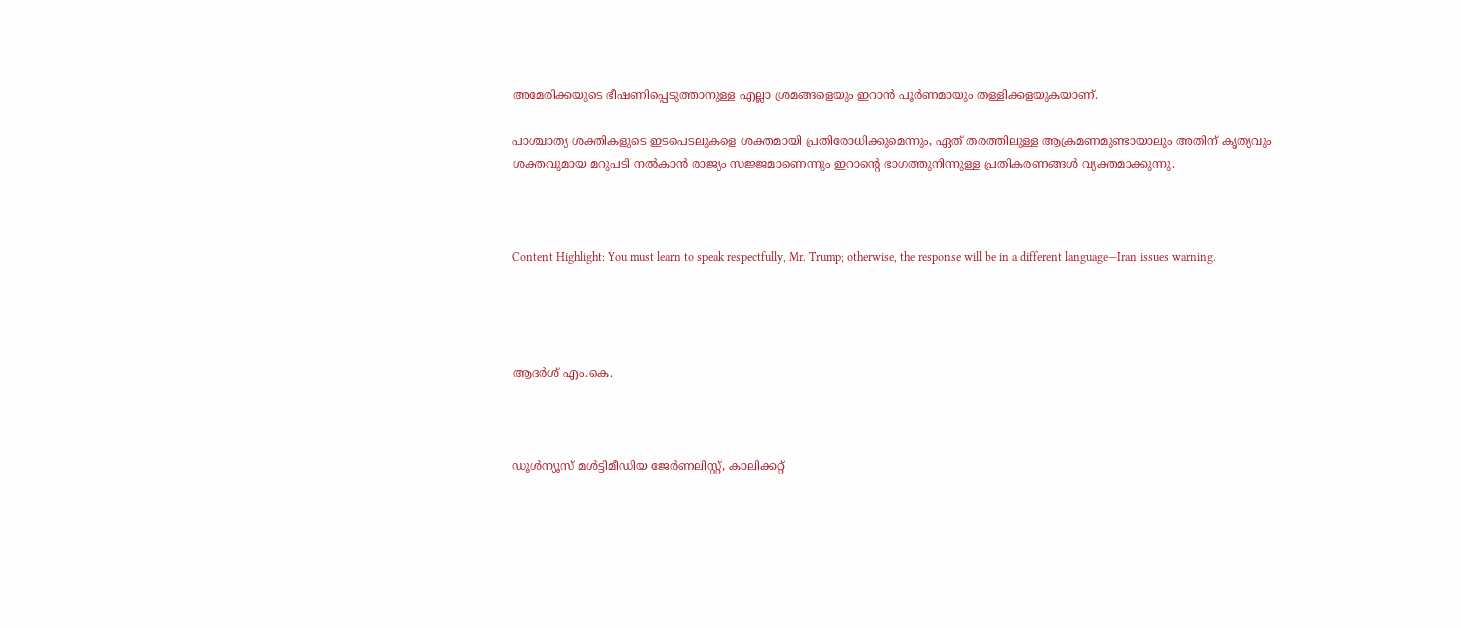അമേരിക്കയുടെ ഭീഷണിപ്പെടുത്താനുള്ള എല്ലാ ശ്രമങ്ങളെയും ഇറാന്‍ പൂര്‍ണമായും തള്ളിക്കളയുകയാണ്.

പാശ്ചാത്യ ശക്തികളുടെ ഇടപെടലുകളെ ശക്തമായി പ്രതിരോധിക്കുമെന്നും, ഏത് തരത്തിലുള്ള ആക്രമണമുണ്ടായാലും അതിന് കൃത്യവും ശക്തവുമായ മറുപടി നല്‍കാന്‍ രാജ്യം സജ്ജമാണെന്നും ഇറാന്റെ ഭാഗത്തുനിന്നുള്ള പ്രതികരണങ്ങള്‍ വ്യക്തമാക്കുന്നു.



Content Highlight: You must learn to speak respectfully, Mr. Trump; otherwise, the response will be in a different language—Iran issues warning.




ആദർശ് എം.കെ.



ഡൂള്‍ന്യൂസ് മള്‍ട്ടിമീഡിയ ജേര്‍ണലിസ്റ്റ്, കാലിക്കറ്റ്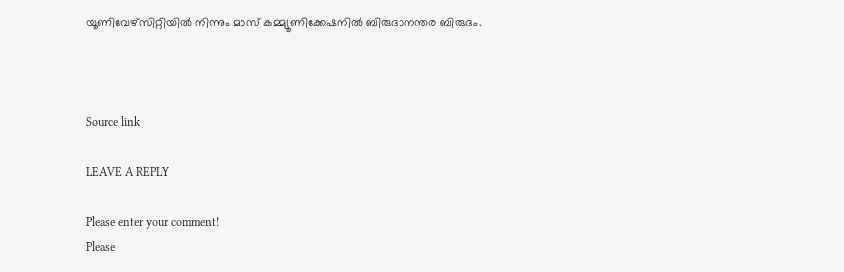യൂണിവേഴ്സിറ്റിയില്‍ നിന്നും മാസ് കമ്മ്യൂണിക്കേഷനില്‍ ബിരുദാനന്തര ബിരുദം.



Source link

LEAVE A REPLY

Please enter your comment!
Please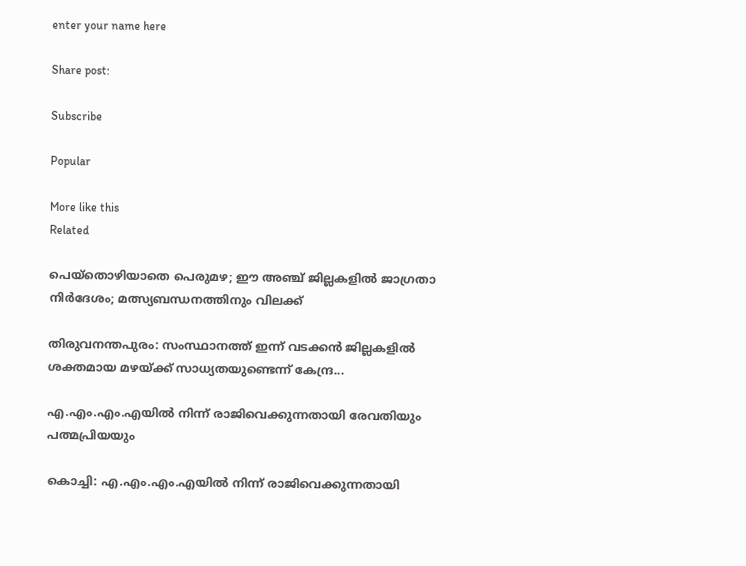enter your name here

Share post:

Subscribe

Popular

More like this
Related

പെയ്‌തൊഴിയാതെ പെരുമഴ; ഈ അഞ്ച് ജില്ലകളില്‍ ജാഗ്രതാ നിര്‍ദേശം; മത്സ്യബന്ധനത്തിനും വിലക്ക്

തിരുവനന്തപുരം: സംസ്ഥാനത്ത് ഇന്ന് വടക്കന്‍ ജില്ലകളില്‍ ശക്തമായ മഴയ്ക്ക് സാധ്യതയുണ്ടെന്ന് കേന്ദ്ര...

എ.എം.എം.എയില്‍ നിന്ന് രാജിവെക്കുന്നതായി രേവതിയും പത്മപ്രിയയും

കൊച്ചി: എ.എം.എം.എയില്‍ നിന്ന് രാജിവെക്കുന്നതായി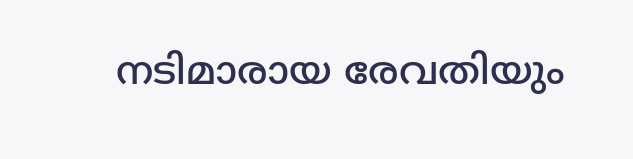നടിമാരായ രേവതിയും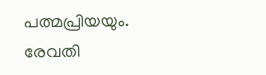പത്മപ്രിയയും. രേവതി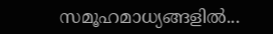സമൂഹമാധ്യങ്ങളില്‍...